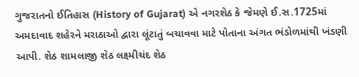ગુજરાતનો ઈતિહાસ (History of Gujarat) એ નગરશેઠ કે જેમણે ઈ.સ.1725માં અમદાવાદ શહેરને મરાઠાઓ દ્વારા લૂંટાતું બચાવવા માટે પોતાના અંગત ભંડોળમાંથી ખંડણી આપી. શેઠ શામલાજી શેઠ લક્ષ્મીચંદ શેઠ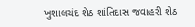ખુશાલચંદ શેઠ શાંતિદાસ જવાહરી શેઠ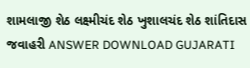શામલાજી શેઠ લક્ષ્મીચંદ શેઠ ખુશાલચંદ શેઠ શાંતિદાસ જવાહરી ANSWER DOWNLOAD GUJARATI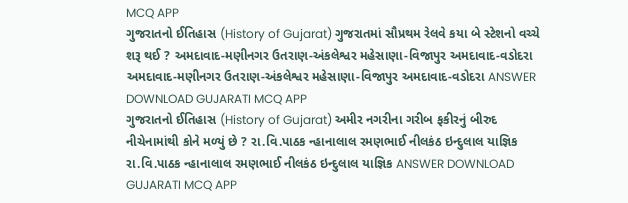MCQ APP
ગુજરાતનો ઈતિહાસ (History of Gujarat) ગુજરાતમાં સૌપ્રથમ રેલવે કયા બે સ્ટેશનો વચ્ચે શરૂ થઈ ? અમદાવાદ-મણીનગર ઉતરાણ-અંકલેશ્વર મહેસાણા-વિજાપુર અમદાવાદ-વડોદરા અમદાવાદ-મણીનગર ઉતરાણ-અંકલેશ્વર મહેસાણા-વિજાપુર અમદાવાદ-વડોદરા ANSWER DOWNLOAD GUJARATI MCQ APP
ગુજરાતનો ઈતિહાસ (History of Gujarat) અમીર નગરીના ગરીબ ફકીરનું બીરુદ નીચેનામાંથી કોને મળ્યું છે ? રા.વિ.પાઠક ન્હાનાલાલ રમણભાઈ નીલકંઠ ઇન્દુલાલ યાજ્ઞિક રા.વિ.પાઠક ન્હાનાલાલ રમણભાઈ નીલકંઠ ઇન્દુલાલ યાજ્ઞિક ANSWER DOWNLOAD GUJARATI MCQ APP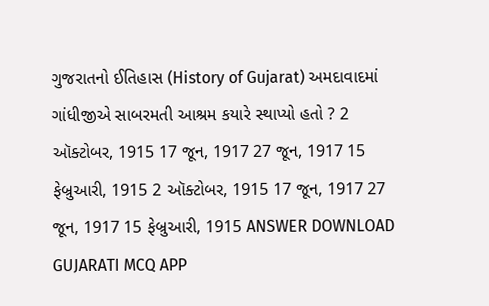ગુજરાતનો ઈતિહાસ (History of Gujarat) અમદાવાદમાં ગાંધીજીએ સાબરમતી આશ્રમ કયારે સ્થાપ્યો હતો ? 2 ઑક્ટોબર, 1915 17 જૂન, 1917 27 જૂન, 1917 15 ફેબ્રુઆરી, 1915 2 ઑક્ટોબર, 1915 17 જૂન, 1917 27 જૂન, 1917 15 ફેબ્રુઆરી, 1915 ANSWER DOWNLOAD GUJARATI MCQ APP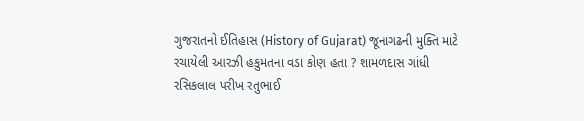ગુજરાતનો ઈતિહાસ (History of Gujarat) જૂનાગઢની મુક્તિ માટે રચાયેલી આરઝી હકુમતના વડા કોણ હતા ? શામળદાસ ગાંધી રસિકલાલ પરીખ રતુભાઈ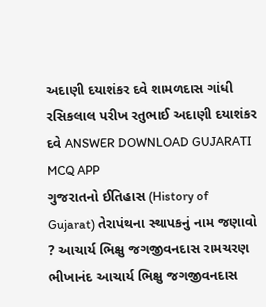અદાણી દયાશંકર દવે શામળદાસ ગાંધી રસિકલાલ પરીખ રતુભાઈ અદાણી દયાશંકર દવે ANSWER DOWNLOAD GUJARATI MCQ APP
ગુજરાતનો ઈતિહાસ (History of Gujarat) તેરાપંથના સ્થાપકનું નામ જણાવો ? આચાર્ય ભિક્ષુ જગજીવનદાસ રામચરણ ભીખાનંદ આચાર્ય ભિક્ષુ જગજીવનદાસ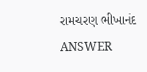રામચરણ ભીખાનંદ ANSWER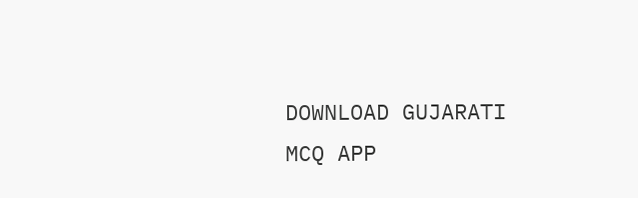DOWNLOAD GUJARATI MCQ APP